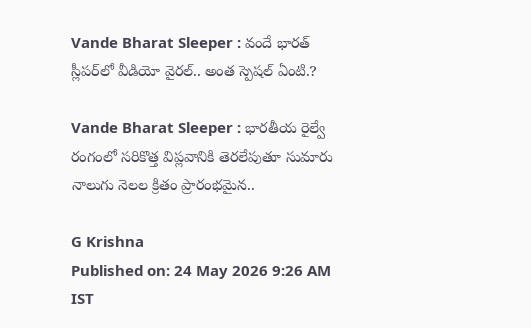Vande Bharat Sleeper : వందే భారత్ స్లీపర్‌లో వీడియో వైరల్.. అంత స్పెషల్ ఏంటి.?

Vande Bharat Sleeper : భారతీయ రైల్వే రంగంలో సరికొత్త విప్లవానికి తెరలేపుతూ సుమారు నాలుగు నెలల క్రితం ప్రారంభమైన..

G Krishna
Published on: 24 May 2026 9:26 AM IST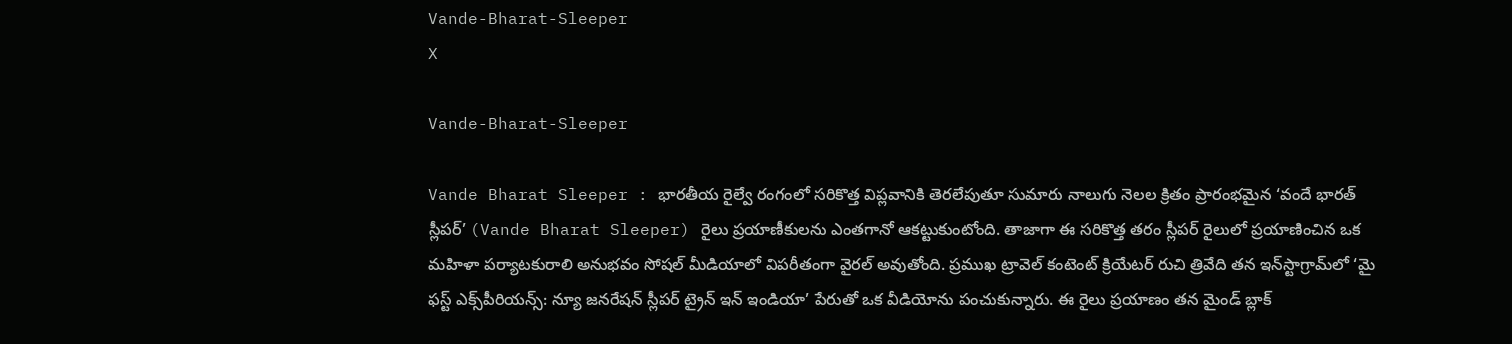Vande-Bharat-Sleeper
X

Vande-Bharat-Sleeper

Vande Bharat Sleeper : భారతీయ రైల్వే రంగంలో సరికొత్త విప్లవానికి తెరలేపుతూ సుమారు నాలుగు నెలల క్రితం ప్రారంభమైన ‘వందే భారత్ స్లీపర్’ (Vande Bharat Sleeper) రైలు ప్రయాణీకులను ఎంతగానో ఆకట్టుకుంటోంది. తాజాగా ఈ సరికొత్త తరం స్లీపర్ రైలులో ప్రయాణించిన ఒక మహిళా పర్యాటకురాలి అనుభవం సోషల్ మీడియాలో విపరీతంగా వైరల్ అవుతోంది. ప్రముఖ ట్రావెల్ కంటెంట్ క్రియేటర్ రుచి త్రివేది తన ఇన్‌స్టాగ్రామ్‌లో ‘మై ఫస్ట్ ఎక్స్‌పీరియన్స్: న్యూ జనరేషన్ స్లీపర్ ట్రైన్ ఇన్ ఇండియా’ పేరుతో ఒక వీడియోను పంచుకున్నారు. ఈ రైలు ప్రయాణం తన మైండ్ బ్లాక్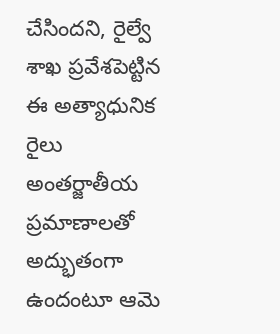చేసిందని, రైల్వే శాఖ ప్రవేశపెట్టిన ఈ అత్యాధునిక రైలు అంతర్జాతీయ ప్రమాణాలతో అద్భుతంగా ఉందంటూ ఆమె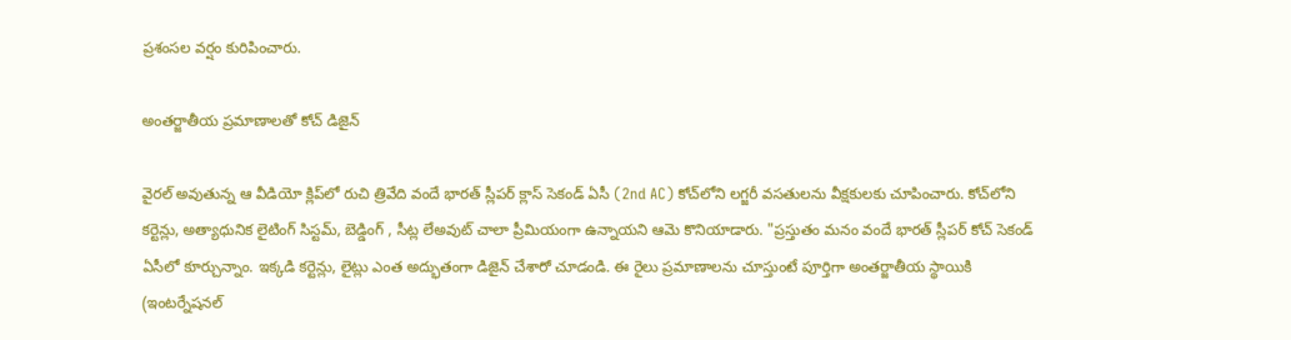ప్రశంసల వర్షం కురిపించారు.

అంతర్జాతీయ ప్రమాణాలతో కోచ్ డిజైన్

వైరల్ అవుతున్న ఆ వీడియో క్లిప్‌లో రుచి త్రివేది వందే భారత్ స్లీపర్ క్లాస్ సెకండ్ ఏసీ (2nd AC) కోచ్‌లోని లగ్జరీ వసతులను వీక్షకులకు చూపించారు. కోచ్‌లోని కర్టెన్లు, అత్యాధునిక లైటింగ్ సిస్టమ్, బెడ్డింగ్ , సీట్ల లేఅవుట్ చాలా ప్రీమియంగా ఉన్నాయని ఆమె కొనియాడారు. "ప్రస్తుతం మనం వందే భారత్ స్లీపర్ కోచ్ సెకండ్ ఏసీలో కూర్చున్నాం. ఇక్కడి కర్టెన్లు, లైట్లు ఎంత అద్భుతంగా డిజైన్ చేశారో చూడండి. ఈ రైలు ప్రమాణాలను చూస్తుంటే పూర్తిగా అంతర్జాతీయ స్థాయికి (ఇంటర్నేషనల్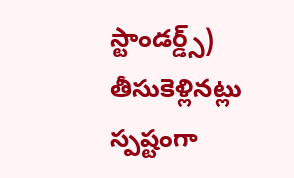స్టాండర్డ్స్) తీసుకెళ్లినట్లు స్పష్టంగా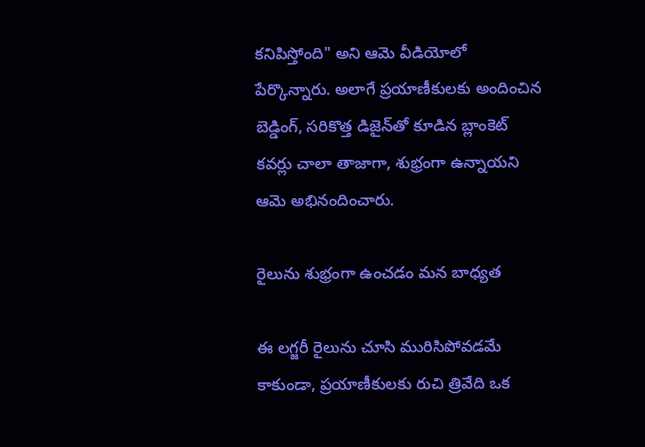కనిపిస్తోంది" అని ఆమె వీడియోలో పేర్కొన్నారు. అలాగే ప్రయాణీకులకు అందించిన బెడ్డింగ్, సరికొత్త డిజైన్‌తో కూడిన బ్లాంకెట్ కవర్లు చాలా తాజాగా, శుభ్రంగా ఉన్నాయని ఆమె అభినందించారు.

రైలును శుభ్రంగా ఉంచడం మన బాధ్యత

ఈ లగ్జరీ రైలును చూసి మురిసిపోవడమే కాకుండా, ప్రయాణీకులకు రుచి త్రివేది ఒక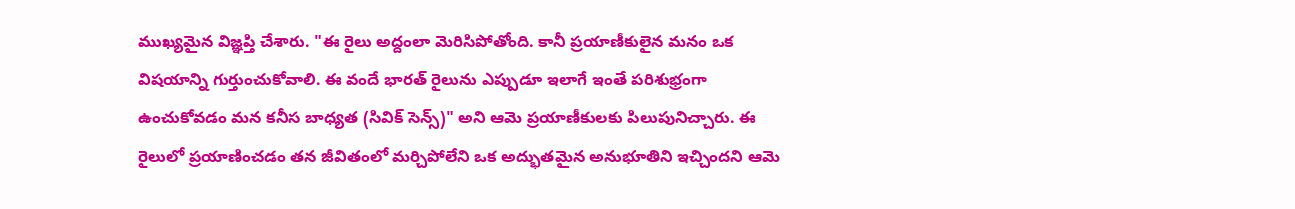ముఖ్యమైన విజ్ఞప్తి చేశారు. "ఈ రైలు అద్దంలా మెరిసిపోతోంది. కానీ ప్రయాణీకులైన మనం ఒక విషయాన్ని గుర్తుంచుకోవాలి. ఈ వందే భారత్ రైలును ఎప్పుడూ ఇలాగే ఇంతే పరిశుభ్రంగా ఉంచుకోవడం మన కనీస బాధ్యత (సివిక్ సెన్స్)" అని ఆమె ప్రయాణీకులకు పిలుపునిచ్చారు. ఈ రైలులో ప్రయాణించడం తన జీవితంలో మర్చిపోలేని ఒక అద్భుతమైన అనుభూతిని ఇచ్చిందని ఆమె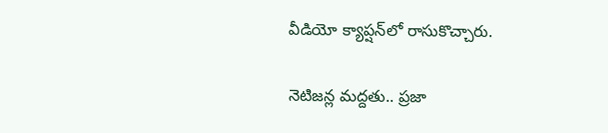వీడియో క్యాప్షన్‌లో రాసుకొచ్చారు.

నెటిజన్ల మద్దతు.. ప్రజా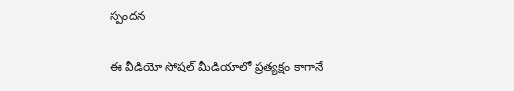స్పందన

ఈ వీడియో సోషల్ మీడియాలో ప్రత్యక్షం కాగానే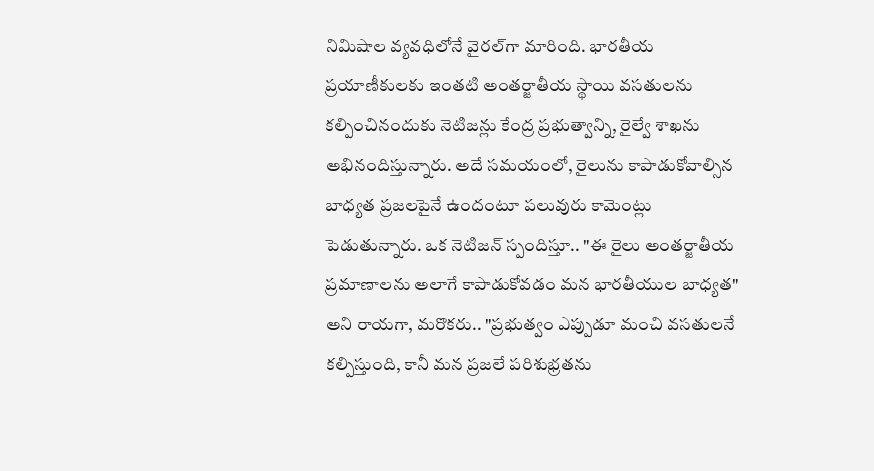నిమిషాల వ్యవధిలోనే వైరల్‌గా మారింది. భారతీయ ప్రయాణీకులకు ఇంతటి అంతర్జాతీయ స్థాయి వసతులను కల్పించినందుకు నెటిజన్లు కేంద్ర ప్రభుత్వాన్ని, రైల్వే శాఖను అభినందిస్తున్నారు. అదే సమయంలో, రైలును కాపాడుకోవాల్సిన బాధ్యత ప్రజలపైనే ఉందంటూ పలువురు కామెంట్లు పెడుతున్నారు. ఒక నెటిజన్ స్పందిస్తూ.. "ఈ రైలు అంతర్జాతీయ ప్రమాణాలను అలాగే కాపాడుకోవడం మన భారతీయుల బాధ్యత" అని రాయగా, మరొకరు.. "ప్రభుత్వం ఎప్పుడూ మంచి వసతులనే కల్పిస్తుంది, కానీ మన ప్రజలే పరిశుభ్రతను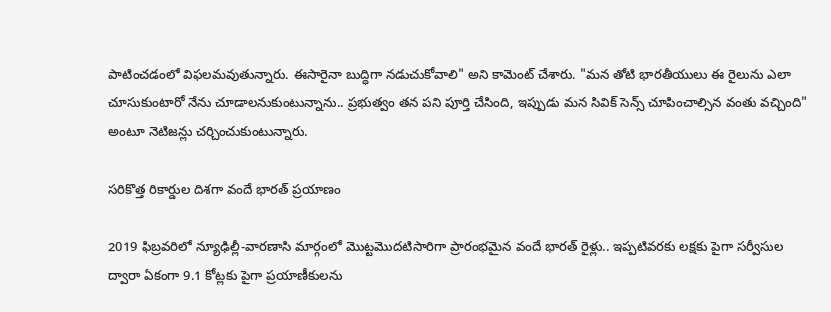పాటించడంలో విఫలమవుతున్నారు. ఈసారైనా బుద్ధిగా నడుచుకోవాలి" అని కామెంట్ చేశారు. "మన తోటి భారతీయులు ఈ రైలును ఎలా చూసుకుంటారో నేను చూడాలనుకుంటున్నాను.. ప్రభుత్వం తన పని పూర్తి చేసింది, ఇప్పుడు మన సివిక్ సెన్స్ చూపించాల్సిన వంతు వచ్చింది" అంటూ నెటిజన్లు చర్చించుకుంటున్నారు.

సరికొత్త రికార్డుల దిశగా వందే భారత్ ప్రయాణం

2019 ఫిబ్రవరిలో న్యూఢిల్లీ-వారణాసి మార్గంలో మొట్టమొదటిసారిగా ప్రారంభమైన వందే భారత్ రైళ్లు.. ఇప్పటివరకు లక్షకు పైగా సర్వీసుల ద్వారా ఏకంగా 9.1 కోట్లకు పైగా ప్రయాణీకులను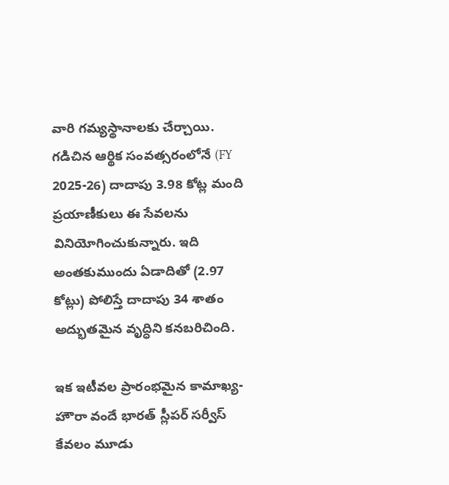వారి గమ్యస్థానాలకు చేర్చాయి. గడిచిన ఆర్థిక సంవత్సరంలోనే (FY 2025-26) దాదాపు 3.98 కోట్ల మంది ప్రయాణీకులు ఈ సేవలను వినియోగించుకున్నారు. ఇది అంతకుముందు ఏడాదితో (2.97 కోట్లు) పోలిస్తే దాదాపు 34 శాతం అద్భుతమైన వృద్ధిని కనబరిచింది.

ఇక ఇటీవల ప్రారంభమైన కామాఖ్య-హౌరా వందే భారత్ స్లీపర్ సర్వీస్ కేవలం మూడు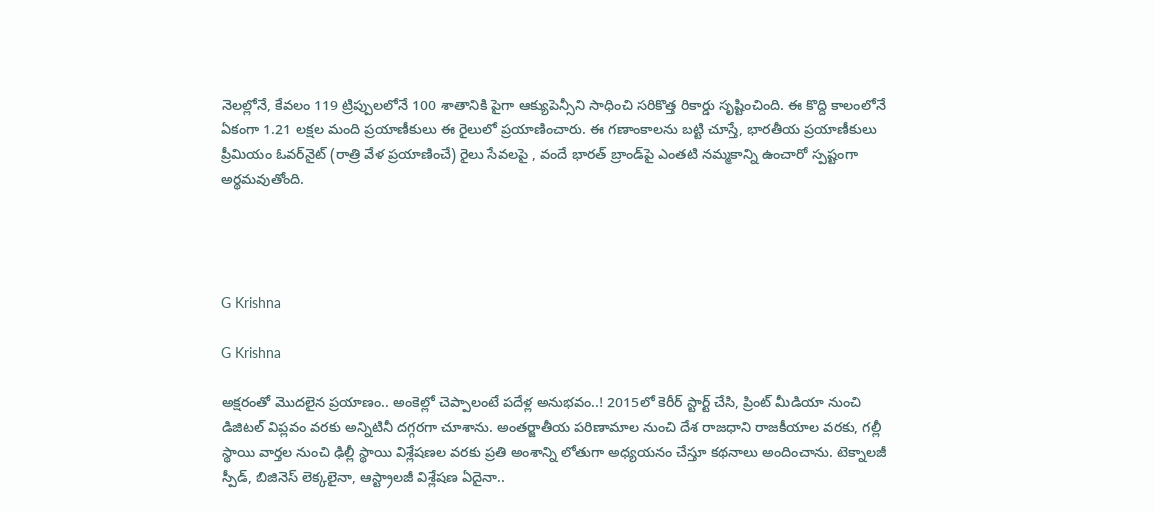నెలల్లోనే, కేవలం 119 ట్రిప్పులలోనే 100 శాతానికి పైగా ఆక్యుపెన్సీని సాధించి సరికొత్త రికార్డు సృష్టించింది. ఈ కొద్ది కాలంలోనే ఏకంగా 1.21 లక్షల మంది ప్రయాణీకులు ఈ రైలులో ప్రయాణించారు. ఈ గణాంకాలను బట్టి చూస్తే, భారతీయ ప్రయాణీకులు ప్రీమియం ఓవర్‌నైట్ (రాత్రి వేళ ప్రయాణించే) రైలు సేవలపై , వందే భారత్ బ్రాండ్‌పై ఎంతటి నమ్మకాన్ని ఉంచారో స్పష్టంగా అర్థమవుతోంది.




G Krishna

G Krishna

అక్షరంతో మొదలైన ప్రయాణం.. అంకెల్లో చెప్పాలంటే పదేళ్ల అనుభవం..! 2015లో కెరీర్ స్టార్ట్ చేసి, ప్రింట్ మీడియా నుంచి డిజిటల్ విప్లవం వరకు అన్నిటినీ దగ్గరగా చూశాను. అంతర్జాతీయ పరిణామాల నుంచి దేశ రాజధాని రాజకీయాల వరకు, గల్లీ స్థాయి వార్తల నుంచి ఢిల్లీ స్థాయి విశ్లేషణల వరకు ప్రతి అంశాన్ని లోతుగా అధ్యయనం చేస్తూ కథనాలు అందించాను. టెక్నాలజీ స్పీడ్, బిజినెస్ లెక్కలైనా, ఆస్ట్రాలజీ విశ్లేషణ ఏదైనా..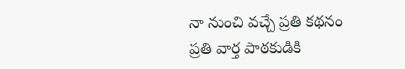నా నుంచి వచ్చే ప్రతి కథనం ప్రతి వార్త పాఠకుడికి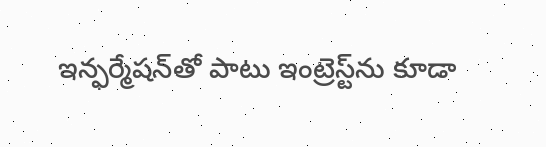ఇన్ఫర్మేషన్‌తో పాటు ఇంట్రెస్ట్‌ను కూడా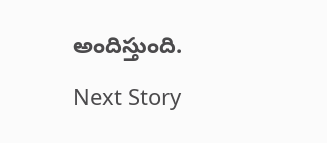అందిస్తుంది.

Next Story